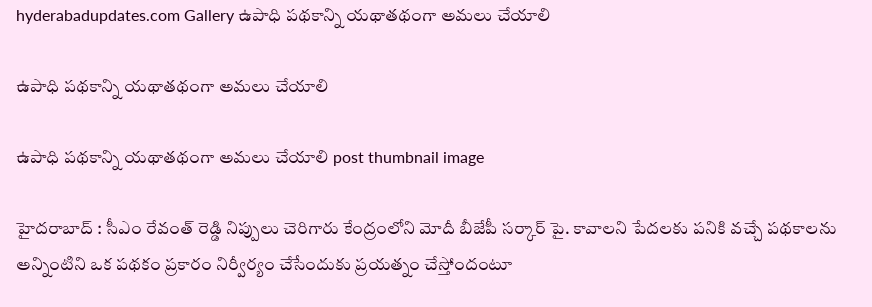hyderabadupdates.com Gallery ఉపాధి ప‌థ‌కాన్ని య‌థాత‌థంగా అమ‌లు చేయాలి

ఉపాధి ప‌థ‌కాన్ని య‌థాత‌థంగా అమ‌లు చేయాలి

ఉపాధి ప‌థ‌కాన్ని య‌థాత‌థంగా అమ‌లు చేయాలి post thumbnail image

హైద‌రాబాద్ : సీఎం రేవంత్ రెడ్డి నిప్పులు చెరిగారు కేంద్రంలోని మోదీ బీజేపీ స‌ర్కార్ పై. కావాల‌ని పేద‌ల‌కు ప‌నికి వ‌చ్చే ప‌థ‌కాల‌ను అన్నింటిని ఒక ప‌థ‌కం ప్ర‌కారం నిర్వీర్యం చేసేందుకు ప్ర‌య‌త్నం చేస్తోందంటూ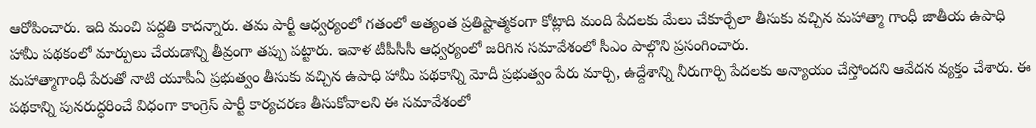ఆరోపించారు. ఇది మంచి ప‌ద్ద‌తి కాద‌న్నారు. త‌మ పార్టీ ఆధ్వ‌ర్యంలో గ‌తంలో అత్యంత ప్ర‌తిష్టాత్మ‌కంగా కోట్లాది మంది పేద‌ల‌కు మేలు చేకూర్చేలా తీసుకు వ‌చ్చిన మ‌హాత్మా గాంధీ జాతీయ ఉపాధి హామీ ప‌థ‌కంలో మార్పులు చేయ‌డాన్ని తీవ్రంగా త‌ప్పు ప‌ట్టారు. ఇవాళ టీపీసీసీ ఆధ్వ‌ర్యంలో జ‌రిగిన స‌మావేశంలో సీఎం పాల్గొని ప్ర‌సంగించారు.
మహాత్మాగాంధీ పేరుతో నాటి యూపీఏ ప్రభుత్వం తీసుకు వచ్చిన ఉపాధి హామీ పథకాన్ని మోదీ ప్రభుత్వం పేరు మార్చి, ఉద్దేశాన్ని నీరుగార్చి పేదలకు అన్యాయం చేస్తోందని ఆవేద‌న వ్య‌క్తం చేశారు. ఈ పథకాన్ని పునరుద్ధరించే విధంగా కాంగ్రెస్ పార్టీ కార్యచరణ తీసుకోవాలని ఈ సమావేశంలో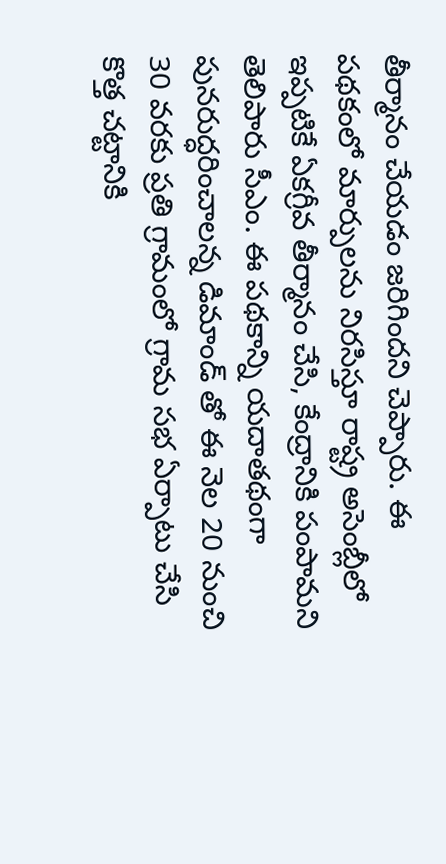తీర్మానం చేయ‌డం జ‌రిగింద‌ని చెప్పారు. ఈ పథకంలో మార్పులను నిరసిస్తూ రాష్ట్ర అసెంబ్లీలో ఇప్పటికే ఏకగ్రీవ తీర్మానం చేసి, కేంద్రానికి పంపామ‌ని తెలిపారు సీఎం. ఈ పథకాన్ని యదాతథంగా పునరుద్ధరించాలన్న డిమాండ్ తో ఈ నెల 20 నుంచి 30 వరకు ప్రతి గ్రామంలో గ్రామ సభ ఏర్పాటు చేసి కొత్త చట్టానికి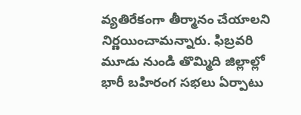వ్యతిరేకంగా తీర్మానం చేయాలని నిర్ణయించామన్నారు. ఫిబ్రవరి మూడు నుండి తొమ్మిది జిల్లాల్లో భారీ బహిరంగ సభలు ఏర్పాటు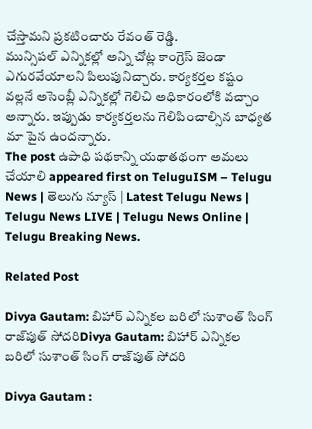చేస్తామ‌ని ప్ర‌క‌టించారు రేవంత్ రెడ్డి.
మున్సిపల్ ఎన్నికల్లో అన్ని చోట్ల కాంగ్రెస్ జెండా ఎగురవేయాలని పిలుపునిచ్చారు. కార్యకర్తల కష్టం వల్లనే అసెంబ్లీ ఎన్నికల్లో గెలిచి అధికారంలోకి వచ్చాం అన్నారు. ఇప్పుడు కార్యకర్తలను గెలిపించాల్సిన బాధ్యత మా పైన ఉందన్నారు.
The post ఉపాధి ప‌థ‌కాన్ని య‌థాత‌థంగా అమ‌లు చేయాలి appeared first on TeluguISM – Telugu News | తెలుగు న్యూస్ | Latest Telugu News | Telugu News LIVE | Telugu News Online | Telugu Breaking News.

Related Post

Divya Gautam: బిహార్‌ ఎన్నికల బరిలో సుశాంత్‌ సింగ్‌ రాజ్‌పుత్‌ సోదరిDivya Gautam: బిహార్‌ ఎన్నికల బరిలో సుశాంత్‌ సింగ్‌ రాజ్‌పుత్‌ సోదరి

Divya Gautam :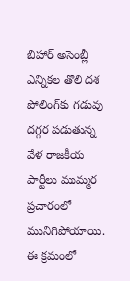బిహార్‌ అసెంబ్లీ ఎన్నికల తొలి దశ పోలింగ్‌కు గడువు దగ్గర పడుతున్న వేళ రాజకీయ పార్టీలు ముమ్మర ప్రచారంలో మునిగిపోయాయి. ఈ క్రమంలో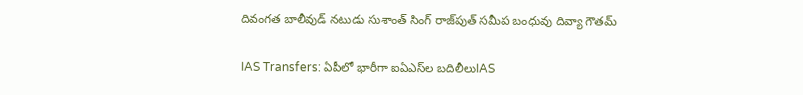దివంగత బాలీవుడ్‌ నటుడు సుశాంత్‌ సింగ్‌ రాజ్‌పుత్‌ సమీప బంధువు దివ్యా గౌతమ్‌

IAS Transfers: ఏపీలో భారీగా ఐఏఎస్‌ల బదిలీలుIAS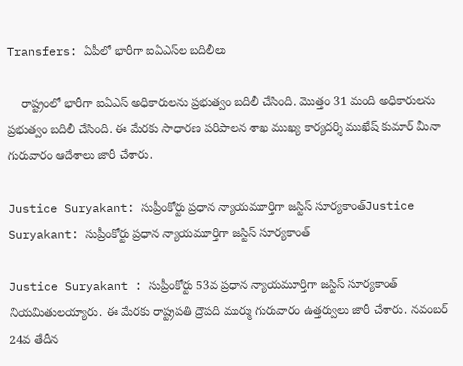Transfers: ఏపీలో భారీగా ఐఏఎస్‌ల బదిలీలు

    రాష్ట్రంలో భారీగా ఐఏఎస్ అధికారులను ప్రభుత్వం బదిలీ చేసింది. మొత్తం 31 మంది అధికారులను ప్రభుత్వం బదిలీ చేసింది. ఈ మేరకు సాధారణ పరిపాలన శాఖ ముఖ్య కార్యదర్శి ముఖేష్ కుమార్ మీనా గురువారం ఆదేశాలు జారీ చేశారు.

Justice Suryakant: సుప్రీంకోర్టు ప్రధాన న్యాయమూర్తిగా జస్టిస్ సూర్యకాంత్Justice Suryakant: సుప్రీంకోర్టు ప్రధాన న్యాయమూర్తిగా జస్టిస్ సూర్యకాంత్

Justice Suryakant : సుప్రీంకోర్టు 53వ ప్రధాన న్యాయమూర్తిగా జస్టిస్ సూర్యకాంత్ నియమితులయ్యారు. ఈ మేరకు రాష్ట్రపతి ద్రౌపది ముర్ము గురువారం ఉత్తర్వులు జారీ చేశారు. నవంబర్ 24వ తేదీన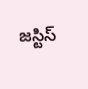జస్టిస్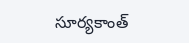సూర్యకాంత్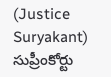(Justice Suryakant) సుప్రీంకోర్టు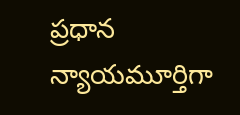ప్రధాన న్యాయమూర్తిగా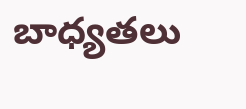బాధ్యతలు